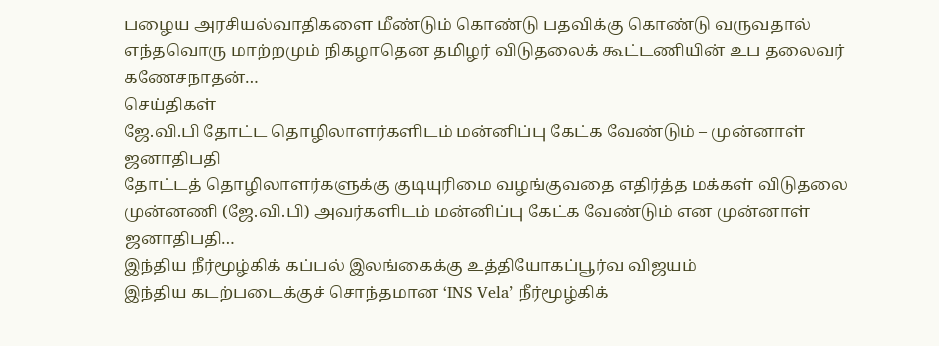பழைய அரசியல்வாதிகளை மீண்டும் கொண்டு பதவிக்கு கொண்டு வருவதால் எந்தவொரு மாற்றமும் நிகழாதென தமிழர் விடுதலைக் கூட்டணியின் உப தலைவர் கணேசநாதன்…
செய்திகள்
ஜே.வி.பி தோட்ட தொழிலாளர்களிடம் மன்னிப்பு கேட்க வேண்டும் – முன்னாள் ஜனாதிபதி
தோட்டத் தொழிலாளர்களுக்கு குடியுரிமை வழங்குவதை எதிர்த்த மக்கள் விடுதலை முன்னணி (ஜே.வி.பி) அவர்களிடம் மன்னிப்பு கேட்க வேண்டும் என முன்னாள் ஜனாதிபதி…
இந்திய நீர்மூழ்கிக் கப்பல் இலங்கைக்கு உத்தியோகப்பூர்வ விஜயம்
இந்திய கடற்படைக்குச் சொந்தமான ‘INS Vela’ நீர்மூழ்கிக்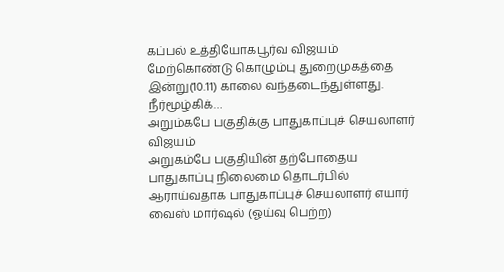கப்பல் உத்தியோகபூர்வ விஜயம் மேற்கொண்டு கொழும்பு துறைமுகத்தை இன்று(10.11) காலை வந்தடைந்துள்ளது. நீர்மூழ்கிக்…
அறும்கபே பகுதிக்கு பாதுகாப்புச் செயலாளர் விஜயம்
அறுகம்பே பகுதியின் தற்போதைய பாதுகாப்பு நிலைமை தொடர்பில் ஆராய்வதாக பாதுகாப்புச் செயலாளர் எயார் வைஸ் மார்ஷல் (ஓய்வு பெற்ற)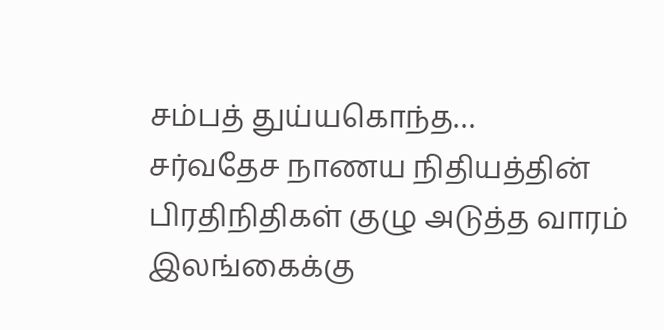சம்பத் துய்யகொந்த…
சர்வதேச நாணய நிதியத்தின் பிரதிநிதிகள் குழு அடுத்த வாரம் இலங்கைக்கு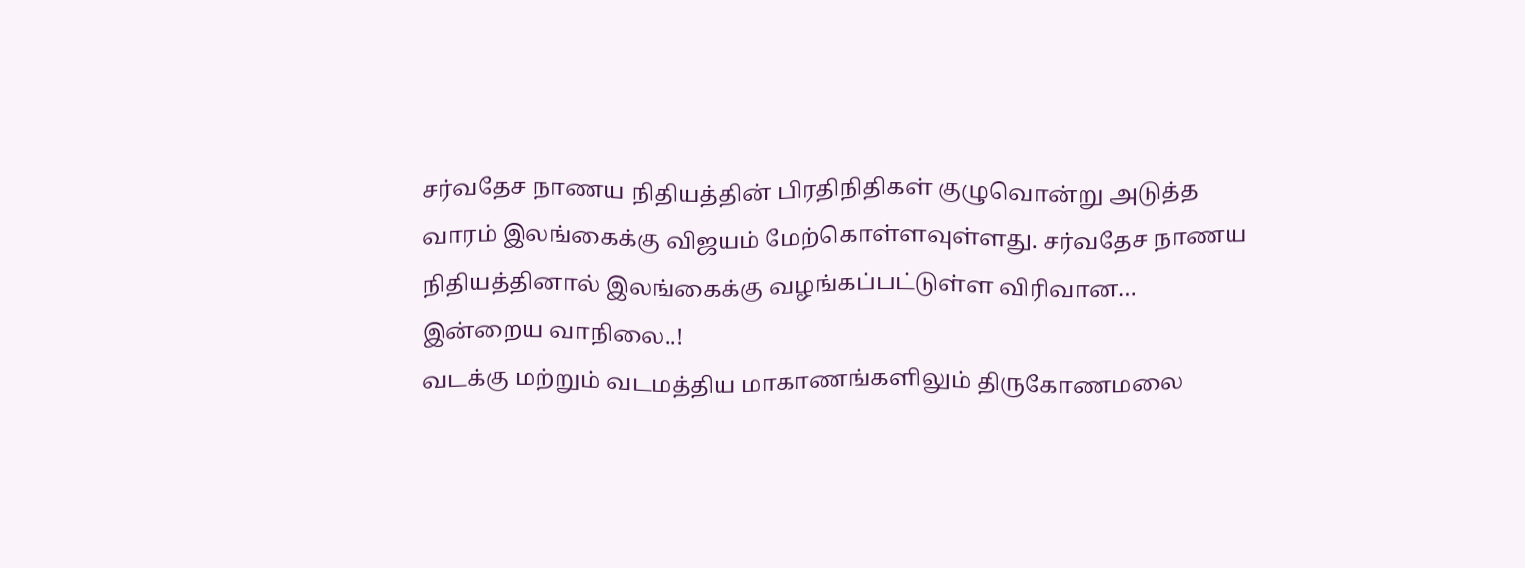சர்வதேச நாணய நிதியத்தின் பிரதிநிதிகள் குழுவொன்று அடுத்த வாரம் இலங்கைக்கு விஜயம் மேற்கொள்ளவுள்ளது. சர்வதேச நாணய நிதியத்தினால் இலங்கைக்கு வழங்கப்பட்டுள்ள விரிவான…
இன்றைய வாநிலை..!
வடக்கு மற்றும் வடமத்திய மாகாணங்களிலும் திருகோணமலை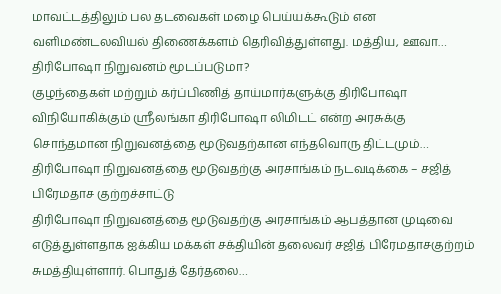மாவட்டத்திலும் பல தடவைகள் மழை பெய்யக்கூடும் என வளிமண்டலவியல் திணைக்களம் தெரிவித்துள்ளது. மத்திய, ஊவா…
திரிபோஷா நிறுவனம் மூடப்படுமா?
குழந்தைகள் மற்றும் கர்ப்பிணித் தாய்மார்களுக்கு திரிபோஷா விநியோகிக்கும் ஸ்ரீலங்கா திரிபோஷா லிமிடட் என்ற அரசுக்கு சொந்தமான நிறுவனத்தை மூடுவதற்கான எந்தவொரு திட்டமும்…
திரிபோஷா நிறுவனத்தை மூடுவதற்கு அரசாங்கம் நடவடிக்கை – சஜித் பிரேமதாச குற்றச்சாட்டு
திரிபோஷா நிறுவனத்தை மூடுவதற்கு அரசாங்கம் ஆபத்தான முடிவை எடுத்துள்ளதாக ஐக்கிய மக்கள் சக்தியின் தலைவர் சஜித் பிரேமதாசகுற்றம் சுமத்தியுள்ளார். பொதுத் தேர்தலை…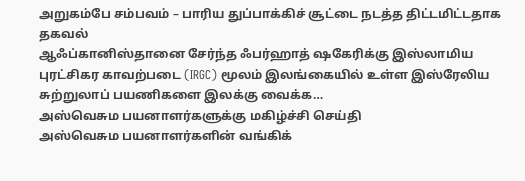அறுகம்பே சம்பவம் – பாரிய துப்பாக்கிச் சூட்டை நடத்த திட்டமிட்டதாக தகவல்
ஆஃப்கானிஸ்தானை சேர்ந்த ஃபர்ஹாத் ஷகேரிக்கு இஸ்லாமிய புரட்சிகர காவற்படை (IRGC) மூலம் இலங்கையில் உள்ள இஸ்ரேலிய சுற்றுலாப் பயணிகளை இலக்கு வைக்க…
அஸ்வெசும பயனாளர்களுக்கு மகிழ்ச்சி செய்தி
அஸ்வெசும பயனாளர்களின் வங்கிக்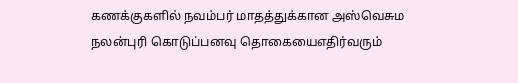கணக்குகளில் நவம்பர் மாதத்துக்கான அஸ்வெசும நலன்புரி கொடுப்பனவு தொகையைஎதிர்வரும்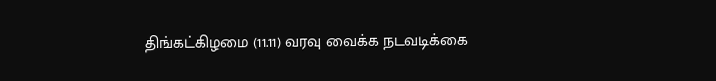திங்கட்கிழமை (11.11) வரவு வைக்க நடவடிக்கை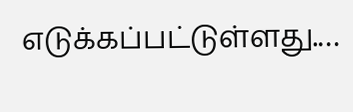எடுக்கப்பட்டுள்ளது.…